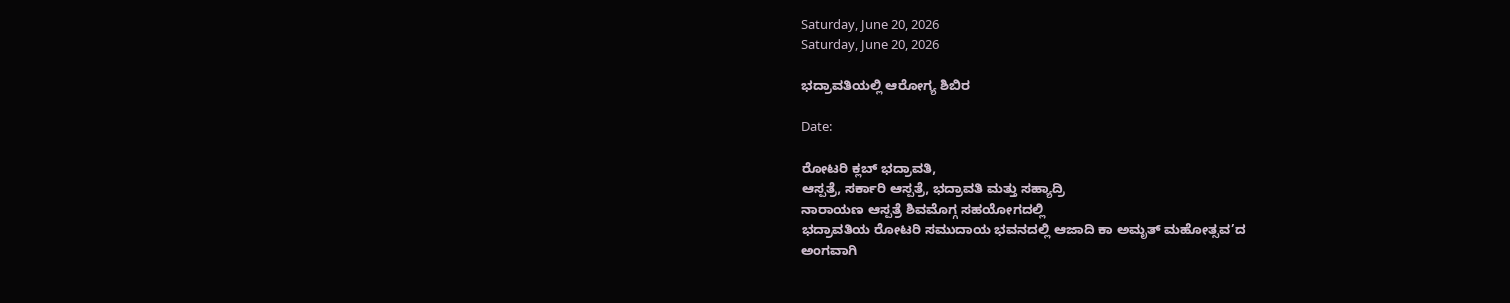Saturday, June 20, 2026
Saturday, June 20, 2026

ಭದ್ರಾವತಿಯಲ್ಲಿ ಆರೋಗ್ಯ ಶಿಬಿರ

Date:

ರೋಟರಿ ಕ್ಲಬ್ ಭದ್ರಾವತಿ,
ಆಸ್ಪತ್ರೆ, ಸರ್ಕಾರಿ ಆಸ್ಪತ್ರೆ, ಭದ್ರಾವತಿ ಮತ್ತು ಸಹ್ಯಾದ್ರಿ
ನಾರಾಯಣ ಆಸ್ಪತ್ರೆ ಶಿವಮೊಗ್ಗ ಸಹಯೋಗದಲ್ಲಿ
ಭದ್ರಾವತಿಯ ರೋಟರಿ ಸಮುದಾಯ ಭವನದಲ್ಲಿ ಆಜಾದಿ ಕಾ ಅಮೃತ್ ಮಹೋತ್ಸವ’ದ
ಅಂಗವಾಗಿ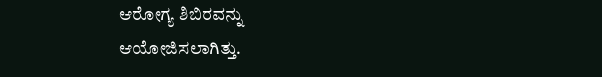ಆರೋಗ್ಯ ಶಿಬಿರವನ್ನು
ಆಯೋಜಿಸಲಾಗಿತ್ತು.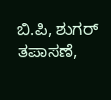ಬಿ.ಪಿ, ಶುಗರ್ ತಪಾಸಣೆ,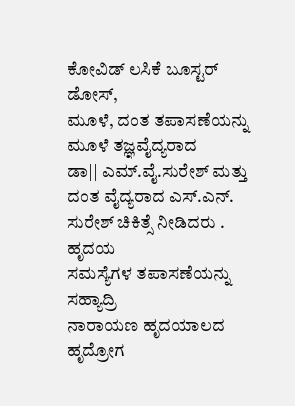ಕೋವಿಡ್ ಲಸಿಕೆ ಬೂಸ್ಟರ್ ಡೋಸ್,
ಮೂಳೆ, ದಂತ ತಪಾಸಣೆಯನ್ನು ಮೂಳೆ ತಜ್ಞವೈದ್ಯರಾದ
ಡಾ|| ಎಮ್.ವೈ.ಸುರೇಶ್ ಮತ್ತು ದಂತ ವೈದ್ಯರಾದ ಎಸ್.ಎನ್. ಸುರೇಶ್ ಚಿಕಿತ್ಸೆ ನೀಡಿದರು . ಹೃದಯ
ಸಮಸ್ಯೆಗಳ ತಪಾಸಣೆಯನ್ನು ಸಹ್ಯಾದ್ರಿ
ನಾರಾಯಣ ಹೃದಯಾಲದ ಹೃದ್ರೋಗ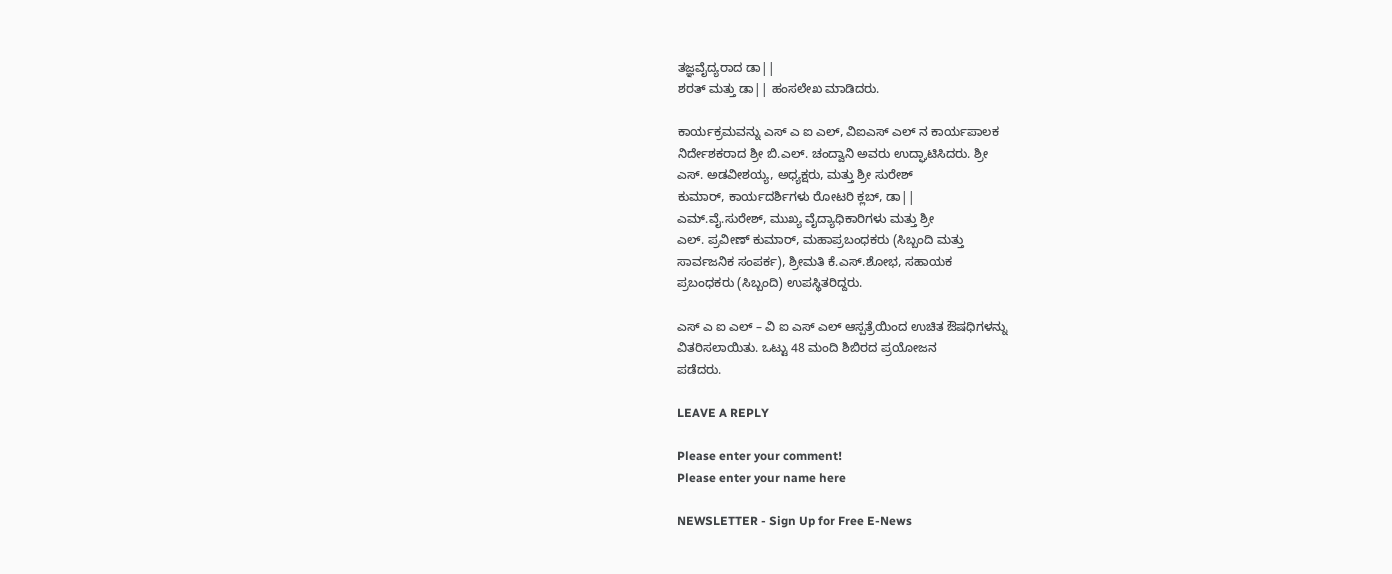ತಜ್ಞವೈದ್ಯರಾದ ಡಾ||
ಶರತ್ ಮತ್ತು ಡಾ|| ಹಂಸಲೇಖ ಮಾಡಿದರು.

ಕಾರ್ಯಕ್ರಮವನ್ನು ಎಸ್ ಎ ಐ ಎಲ್, ವಿಐಎಸ್ ಎಲ್ ನ ಕಾರ್ಯಪಾಲಕ
ನಿರ್ದೇಶಕರಾದ ಶ್ರೀ ಬಿ.ಎಲ್. ಚಂದ್ವಾನಿ ಅವರು ಉದ್ಘಾಟಿಸಿದರು. ಶ್ರೀ
ಎಸ್. ಅಡವೀಶಯ್ಯ, ಅಧ್ಯಕ್ಷರು, ಮತ್ತು ಶ್ರೀ ಸುರೇಶ್
ಕುಮಾರ್, ಕಾರ್ಯದರ್ಶಿಗಳು ರೋಟರಿ ಕ್ಲಬ್, ಡಾ||
ಎಮ್.ವೈ.ಸುರೇಶ್, ಮುಖ್ಯ ವೈದ್ಯಾಧಿಕಾರಿಗಳು ಮತ್ತು ಶ್ರೀ
ಎಲ್. ಪ್ರವೀಣ್ ಕುಮಾರ್, ಮಹಾಪ್ರಬಂಧಕರು (ಸಿಬ್ಬಂದಿ ಮತ್ತು
ಸಾರ್ವಜನಿಕ ಸಂಪರ್ಕ), ಶ್ರೀಮತಿ ಕೆ.ಎಸ್.ಶೋಭ, ಸಹಾಯಕ
ಪ್ರಬಂಧಕರು (ಸಿಬ್ಬಂದಿ) ಉಪಸ್ಥಿತರಿದ್ದರು.

ಎಸ್ ಎ ಐ ಎಲ್ – ವಿ ಐ ಎಸ್ ಎಲ್ ಆಸ್ಪತ್ರೆಯಿಂದ ಉಚಿತ ಔಷಧಿಗಳನ್ನು
ವಿತರಿಸಲಾಯಿತು. ಒಟ್ಟು 48 ಮಂದಿ ಶಿಬಿರದ ಪ್ರಯೋಜನ
ಪಡೆದರು.

LEAVE A REPLY

Please enter your comment!
Please enter your name here

NEWSLETTER - Sign Up for Free E-News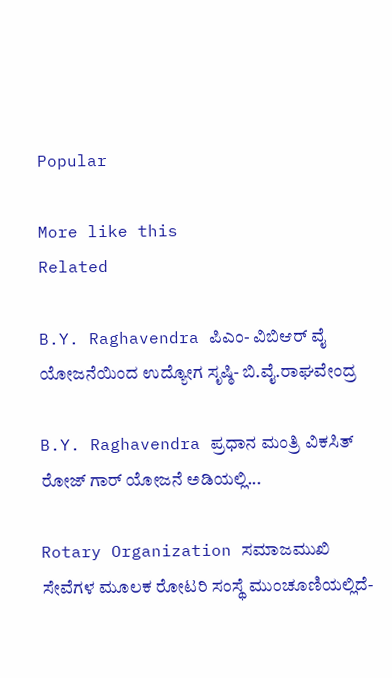Popular

More like this
Related

B.Y. Raghavendra ಪಿಎಂ- ವಿಬಿಆರ್ ವೈ ಯೋಜನೆಯಿಂದ ಉದ್ಯೋಗ ಸೃಷ್ಠಿ- ಬಿ.ವೈ.ರಾಘವೇಂದ್ರ

B.Y. Raghavendra ಪ್ರಧಾನ ಮಂತ್ರಿ ವಿಕಸಿತ್ ರೋಜ್ ಗಾರ್ ಯೋಜನೆ ಅಡಿಯಲ್ಲಿ...

Rotary Organization ಸಮಾಜಮುಖಿ ಸೇವೆಗಳ ಮೂಲಕ ರೋಟರಿ ಸಂಸ್ಥೆ ಮುಂಚೂಣಿಯಲ್ಲಿದೆ-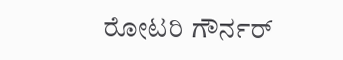ರೋಟರಿ ಗೌರ್ನರ್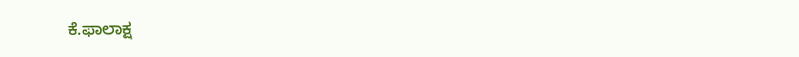ಕೆ.ಫಾಲಾಕ್ಷ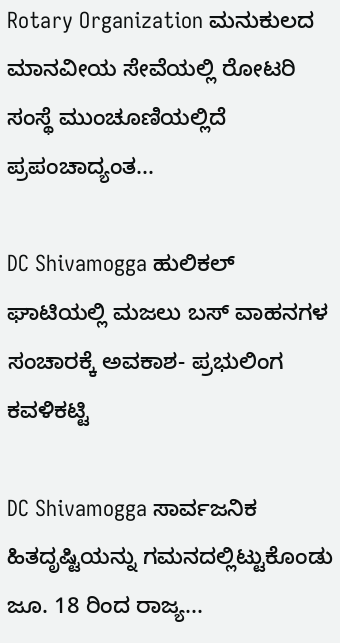Rotary Organization ಮನುಕುಲದ ಮಾನವೀಯ ಸೇವೆಯಲ್ಲಿ ರೋಟರಿ ಸಂಸ್ಥೆ ಮುಂಚೂಣಿಯಲ್ಲಿದೆ ಪ್ರಪಂಚಾದ್ಯಂತ...

DC Shivamogga ಹುಲಿಕಲ್ ಘಾಟಿಯಲ್ಲಿ ಮಜಲು ಬಸ್ ವಾಹನಗಳ ಸಂಚಾರಕ್ಕೆ ಅವಕಾಶ- ಪ್ರಭುಲಿಂಗ ಕವಳಿಕಟ್ಟಿ

DC Shivamogga ಸಾರ್ವಜನಿಕ ಹಿತದೃಷ್ಟಿಯನ್ನು ಗಮನದಲ್ಲಿಟ್ಟುಕೊಂಡು ಜೂ. 18 ರಿಂದ ರಾಜ್ಯ...